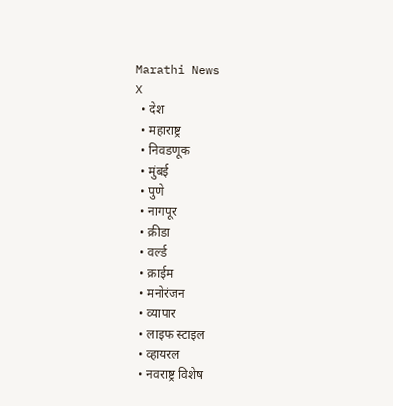Marathi News
X
  • देश
  • महाराष्ट्र
  • निवडणूक
  • मुंबई
  • पुणे
  • नागपूर
  • क्रीडा
  • वर्ल्ड
  • क्राईम
  • मनोरंजन
  • व्यापार
  • लाइफ स्टाइल
  • व्हायरल
  • नवराष्ट्र विशेष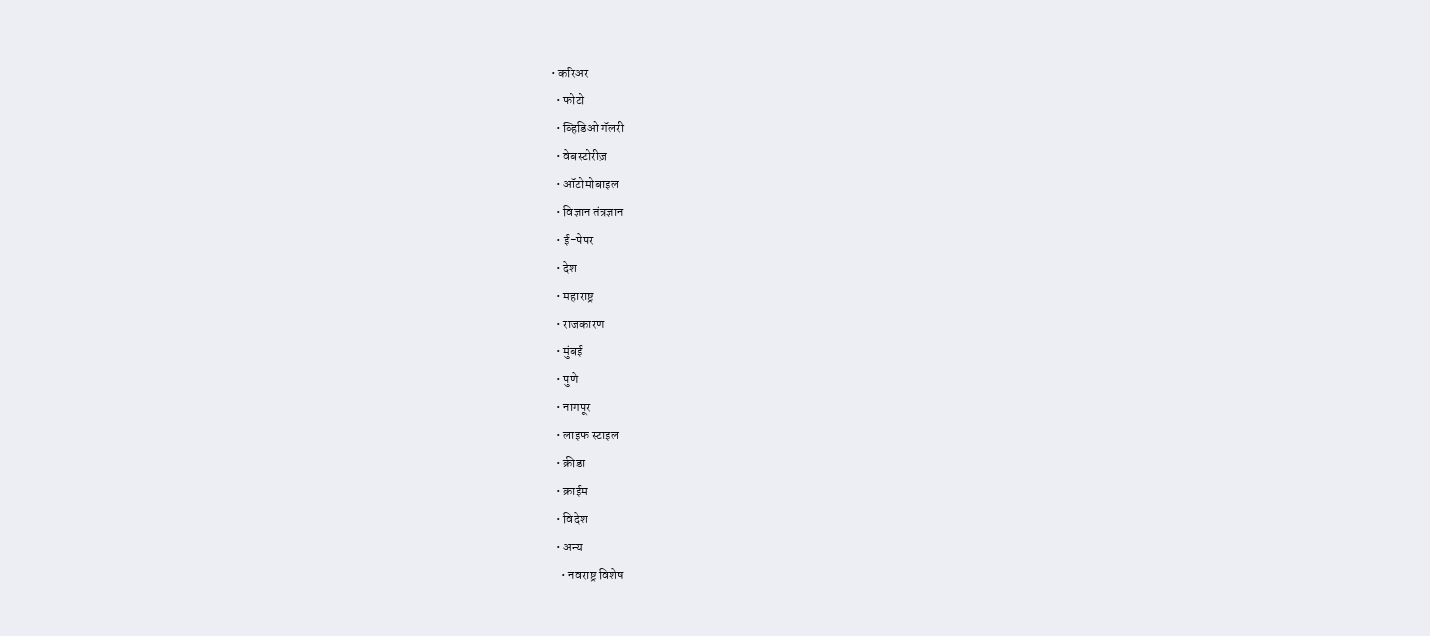• करिअर
  • फोटो
  • व्हिडिओ गॅलरी
  • वेबस्टोरीज़
  • ऑटोमोबाइल
  • विज्ञान तंत्रज्ञान
  • ई-पेपर
  • देश
  • महाराष्ट्र
  • राजकारण
  • मुंबई
  • पुणे
  • नागपूर
  • लाइफ स्टाइल
  • क्रीडा
  • क्राईम
  • विदेश
  • अन्य
    • नवराष्ट्र विशेष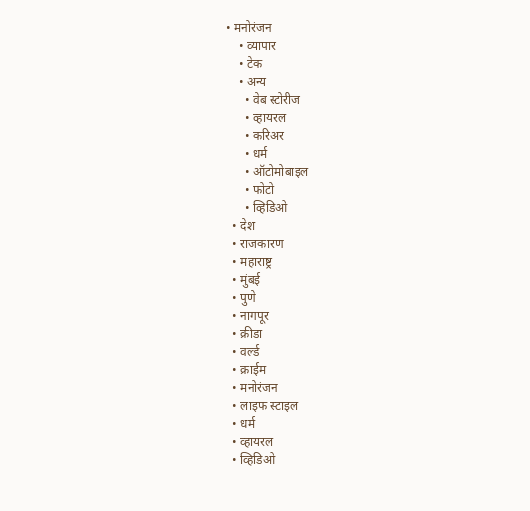• मनोरंजन
    • व्यापार
    • टेक
    • अन्य
      • वेब स्टोरीज
      • व्हायरल
      • करिअर
      • धर्म
      • ऑटोमोबाइल
      • फोटो
      • व्हिडिओ
  • देश
  • राजकारण
  • महाराष्ट्र
  • मुंबई
  • पुणे
  • नागपूर
  • क्रीडा
  • वर्ल्ड
  • क्राईम
  • मनोरंजन
  • लाइफ स्टाइल
  • धर्म
  • व्हायरल
  • व्हिडिओ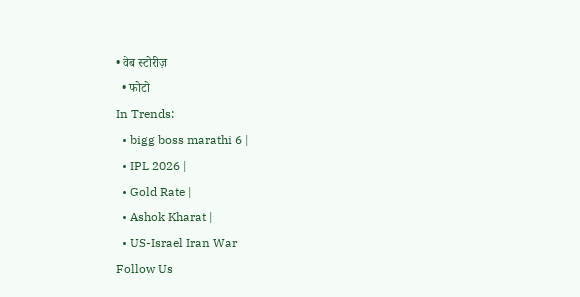• वेब स्टोरीज़
  • फोटो
In Trends:
  • bigg boss marathi 6 |
  • IPL 2026 |
  • Gold Rate |
  • Ashok Kharat |
  • US-Israel Iran War
Follow Us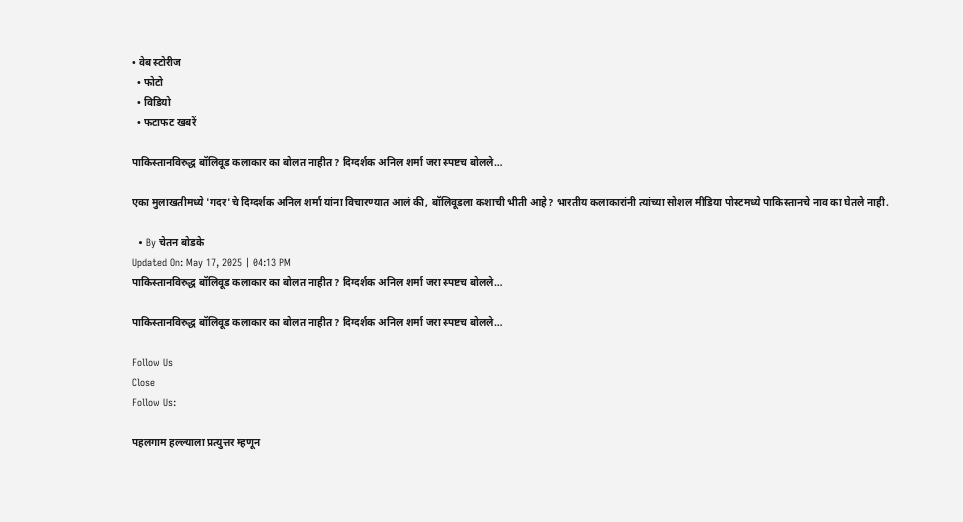• वेब स्टोरीज
  • फोटो
  • विडियो
  • फटाफट खबरें

पाकिस्तानविरुद्ध बॉलिवूड कलाकार का बोलत नाहीत? दिग्दर्शक अनिल शर्मा जरा स्पष्टच बोलले…

एका मुलाखतीमध्ये 'गदर'चे दिग्दर्शक अनिल शर्मा यांना विचारण्यात आलं की, बॉलिवूडला कशाची भीती आहे? भारतीय कलाकारांनी त्यांच्या सोशल मीडिया पोस्टमध्ये पाकिस्तानचे नाव का घेतले नाही.

  • By चेतन बोडके
Updated On: May 17, 2025 | 04:13 PM
पाकिस्तानविरुद्ध बॉलिवूड कलाकार का बोलत नाहीत? दिग्दर्शक अनिल शर्मा जरा स्पष्टच बोलले…

पाकिस्तानविरुद्ध बॉलिवूड कलाकार का बोलत नाहीत? दिग्दर्शक अनिल शर्मा जरा स्पष्टच बोलले…

Follow Us
Close
Follow Us:

पहलगाम हल्ल्याला प्रत्युत्तर म्हणून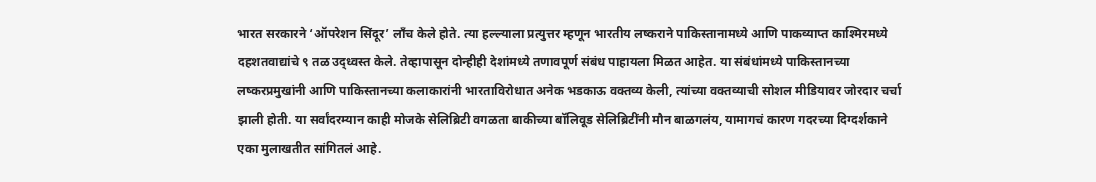भारत सरकारने ‘ऑपरेशन सिंदूर’ लाँच केले होते. त्या हल्ल्याला प्रत्युत्तर म्हणून भारतीय लष्कराने पाकिस्तानामध्ये आणि पाकव्याप्त काश्मिरमध्ये दहशतवाद्यांचे ९ तळ उद्ध्वस्त केले. तेव्हापासून दोन्हीही देशांमध्ये तणावपूर्ण संबंध पाहायला मिळत आहेत. या संबंधांमध्ये पाकिस्तानच्या लष्करप्रमुखांनी आणि पाकिस्तानच्या कलाकारांनी भारताविरोधात अनेक भडकाऊ वक्तव्य केली, त्यांच्या वक्तव्याची सोशल मीडियावर जोरदार चर्चा झाली होती. या सर्वांदरम्यान काही मोजके सेलिब्रिटी वगळता बाकीच्या बॉलिवूड सेलिब्रिटींनी मौन बाळगलंय, यामागचं कारण गदरच्या दिग्दर्शकाने एका मुलाखतीत सांगितलं आहे.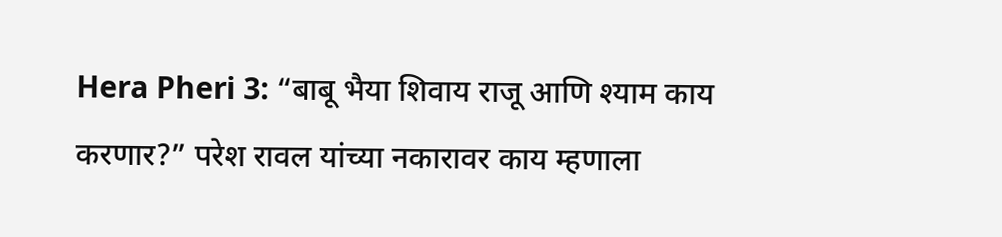Hera Pheri 3: “बाबू भैया शिवाय राजू आणि श्याम काय करणार?” परेश रावल यांच्या नकारावर काय म्हणाला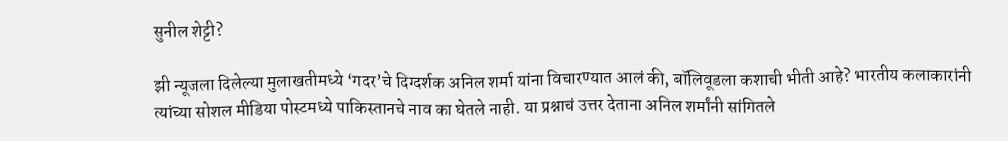सुनील शेट्टी?

झी न्यूजला दिलेल्या मुलाखतीमध्ये ‘गदर’चे दिग्दर्शक अनिल शर्मा यांना विचारण्यात आलं की, बॉलिवूडला कशाची भीती आहे? भारतीय कलाकारांनी त्यांच्या सोशल मीडिया पोस्टमध्ये पाकिस्तानचे नाव का घेतले नाही. या प्रश्नाचं उत्तर देताना अनिल शर्मांनी सांगितले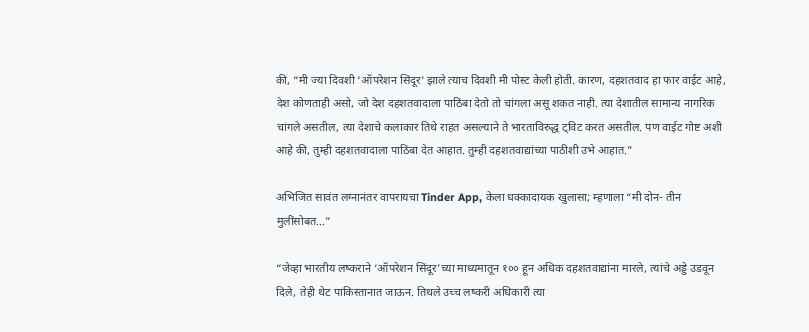की, “मी ज्या दिवशी ‘ऑपरेशन सिंदूर’ झाले त्याच दिवशी मी पोस्ट केली होती. कारण, दहशतवाद हा फार वाईट आहे, देश कोणताही असो, जो देश दहशतवादाला पाठिंबा देतो तो चांगला असू शकत नाही. त्या देशातील सामान्य नागरिक चांगले असतील, त्या देशाचे कलाकार तिथे राहत असल्याने ते भारताविरुद्ध ट्विट करत असतील. पण वाईट गोष्ट अशी आहे की, तुम्ही दहशतवादाला पाठिंबा देत आहात. तुम्ही दहशतवाद्यांच्या पाठीशी उभे आहात.”

अभिजित सावंत लग्नानंतर वापरायचा Tinder App, केला धक्कादायक खुलासा; म्हणाला “मी दोन- तीन मुलींसोबत…”

“जेव्हा भारतीय लष्कराने ‘ऑपरेशन सिंदूर’च्या माध्यमातून १०० हून अधिक दहशतवाद्यांना मारले, त्यांचे अड्डे उडवून दिले, तेही थेट पाकिस्तानात जाऊन. तिथले उच्च लष्करी अधिकारी त्या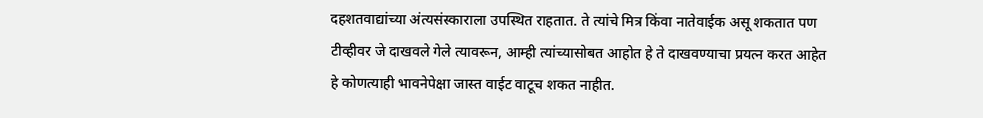दहशतवाद्यांच्या अंत्यसंस्काराला उपस्थित राहतात. ते त्यांचे मित्र किंवा नातेवाईक असू शकतात पण टीव्हीवर जे दाखवले गेले त्यावरून, आम्ही त्यांच्यासोबत आहोत हे ते दाखवण्याचा प्रयत्न करत आहेत हे कोणत्याही भावनेपेक्षा जास्त वाईट वाटूच शकत नाहीत.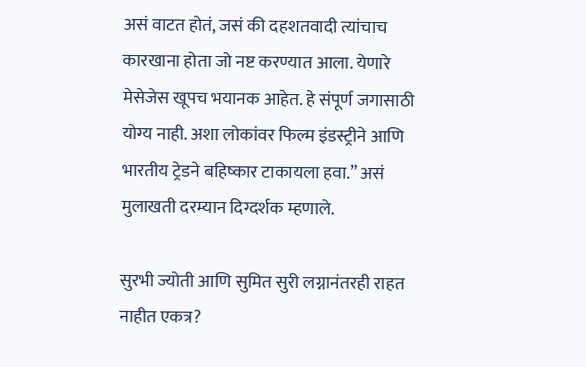असं वाटत होतं, जसं की दहशतवादी त्यांचाच कारखाना होता जो नष्ट करण्यात आला. येणारे मेसेजेस खूपच भयानक आहेत. हे संपूर्ण जगासाठी योग्य नाही. अशा लोकांवर फिल्म इंडस्ट्रीने आणि भारतीय ट्रेडने बहिष्कार टाकायला हवा.” असं मुलाखती दरम्यान दिग्दर्शक म्हणाले.

सुरभी ज्योती आणि सुमित सुरी लग्नानंतरही राहत नाहीत एकत्र?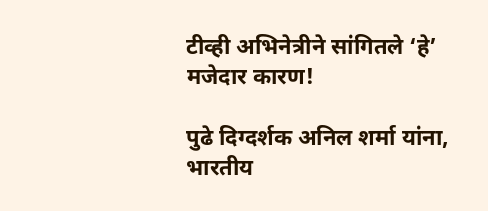टीव्ही अभिनेत्रीने सांगितले ‘हे’ मजेदार कारण!

पुढे दिग्दर्शक अनिल शर्मा यांना, भारतीय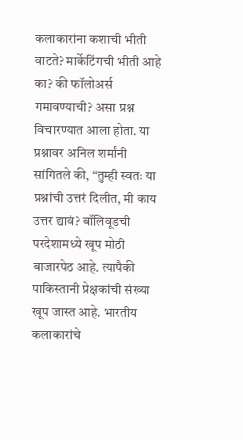कलाकारांना कशाची भीती वाटते? मार्केटिंगची भीती आहे का? की फॉलोअर्स गमावण्याची? असा प्रश्न विचारण्यात आला होता. या प्रश्नावर अनिल शर्मांनी सांगितले की, “तुम्ही स्वतः या प्रश्नांची उत्तरं दिलीत, मी काय उत्तर द्यावं? बॉलिवूडची परदेशामध्ये खूप मोठी बाजारपेठ आहे. त्यापैकी पाकिस्तानी प्रेक्षकांची संख्या खूप जास्त आहे. भारतीय कलाकारांचे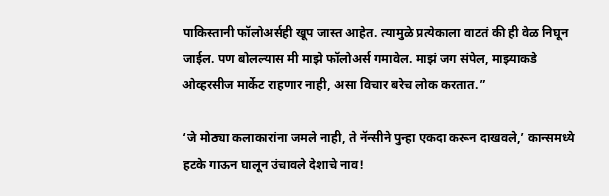पाकिस्तानी फॉलोअर्सही खूप जास्त आहेत. त्यामुळे प्रत्येकाला वाटतं की ही वेळ निघून जाईल. पण बोलल्यास मी माझे फॉलोअर्स गमावेल. माझं जग संपेल, माझ्याकडे ओव्हरसीज मार्केट राहणार नाही, असा विचार बरेच लोक करतात.”

‘जे मोठ्या कलाकारांना जमले नाही, ते नॅन्सीने पुन्हा एकदा करून दाखवले,’ कान्समध्ये हटके गाऊन घालून उंचावले देशाचे नाव!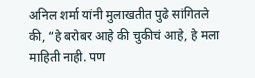अनिल शर्मा यांनी मुलाखतीत पुढे सांगितले की, “हे बरोबर आहे की चुकीचं आहे, हे मला माहिती नाही. पण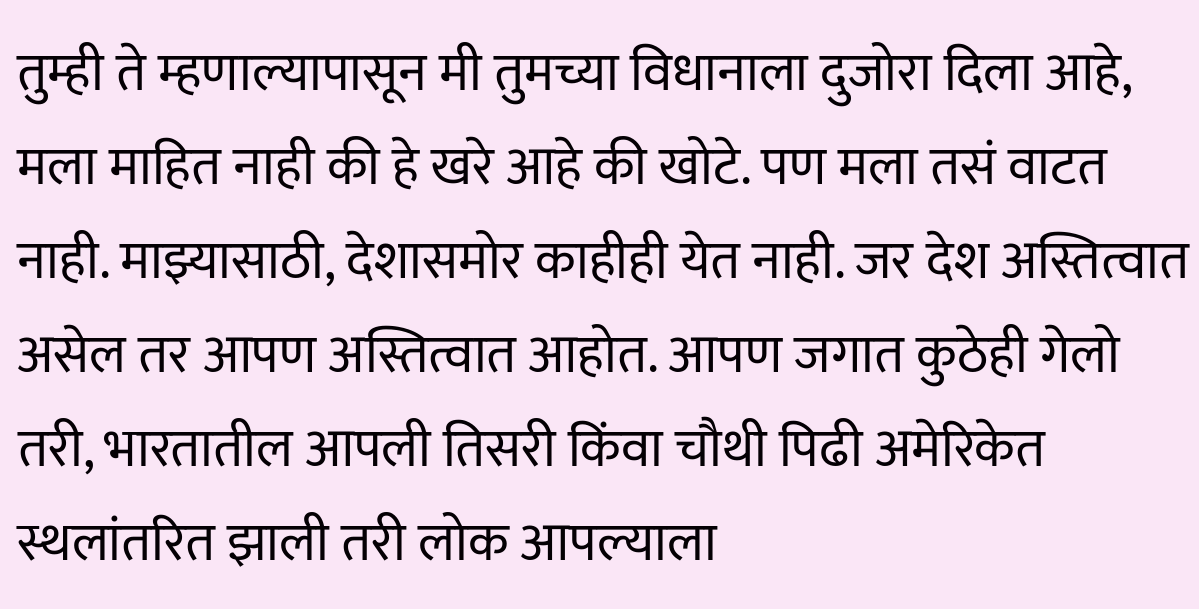तुम्ही ते म्हणाल्यापासून मी तुमच्या विधानाला दुजोरा दिला आहे, मला माहित नाही की हे खरे आहे की खोटे. पण मला तसं वाटत नाही. माझ्यासाठी, देशासमोर काहीही येत नाही. जर देश अस्तित्वात असेल तर आपण अस्तित्वात आहोत. आपण जगात कुठेही गेलो तरी, भारतातील आपली तिसरी किंवा चौथी पिढी अमेरिकेत स्थलांतरित झाली तरी लोक आपल्याला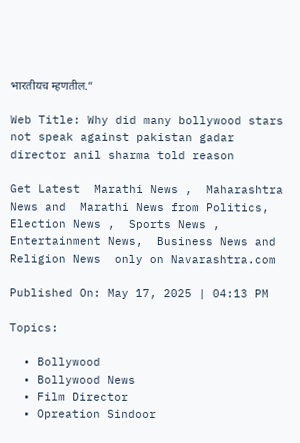भारतीयच म्हणतील.”

Web Title: Why did many bollywood stars not speak against pakistan gadar director anil sharma told reason

Get Latest  Marathi News ,  Maharashtra News and  Marathi News from Politics,  Election News ,  Sports News ,  Entertainment News,  Business News and   Religion News  only on Navarashtra.com

Published On: May 17, 2025 | 04:13 PM

Topics:

  • Bollywood
  • Bollywood News
  • Film Director
  • Opreation Sindoor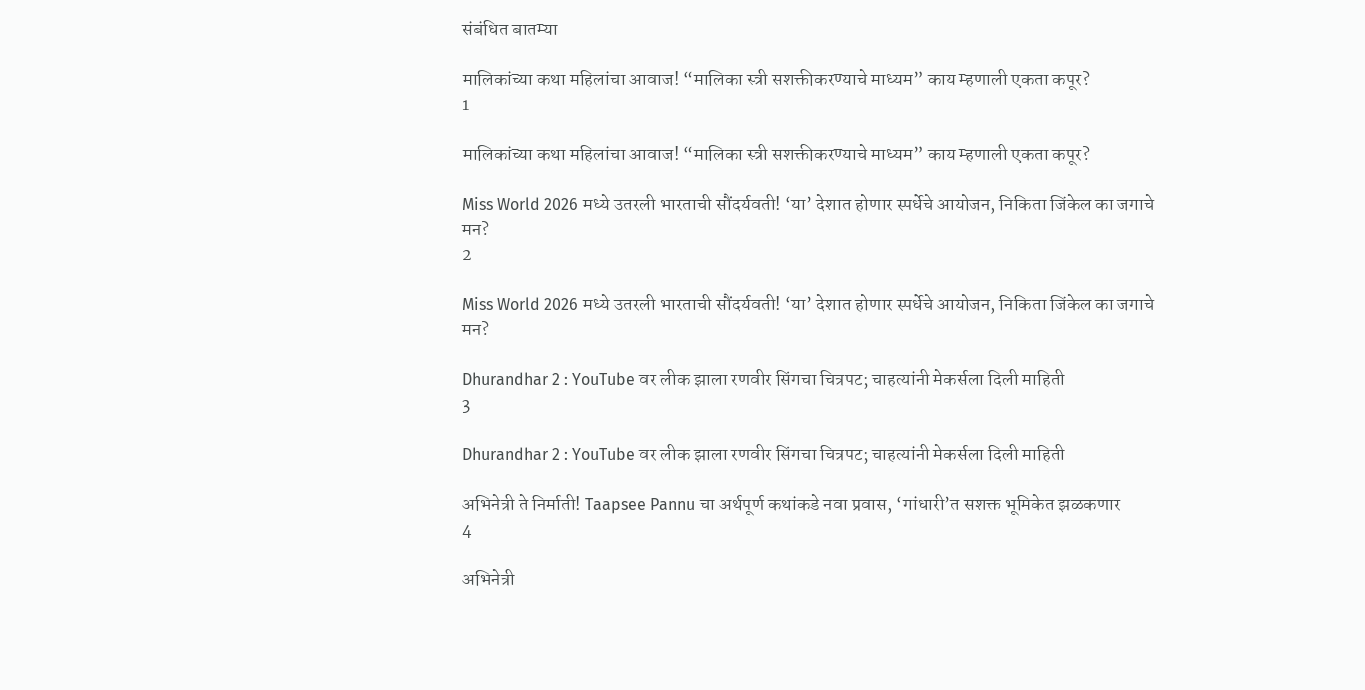संबंधित बातम्या

मालिकांच्या कथा महिलांचा आवाज! “मालिका स्त्री सशक्तीकरण्याचे माध्यम” काय म्हणाली एकता कपूर?
1

मालिकांच्या कथा महिलांचा आवाज! “मालिका स्त्री सशक्तीकरण्याचे माध्यम” काय म्हणाली एकता कपूर?

Miss World 2026 मध्ये उतरली भारताची सौंदर्यवती! ‘या’ देशात होणार स्पर्धेचे आयोजन, निकिता जिंकेल का जगाचे मन?
2

Miss World 2026 मध्ये उतरली भारताची सौंदर्यवती! ‘या’ देशात होणार स्पर्धेचे आयोजन, निकिता जिंकेल का जगाचे मन?

Dhurandhar 2 : YouTube वर लीक झाला रणवीर सिंगचा चित्रपट; चाहत्यांनी मेकर्सला दिली माहिती
3

Dhurandhar 2 : YouTube वर लीक झाला रणवीर सिंगचा चित्रपट; चाहत्यांनी मेकर्सला दिली माहिती

अभिनेत्री ते निर्माती! Taapsee Pannu चा अर्थपूर्ण कथांकडे नवा प्रवास, ‘गांधारी’त सशक्त भूमिकेत झळकणार
4

अभिनेत्री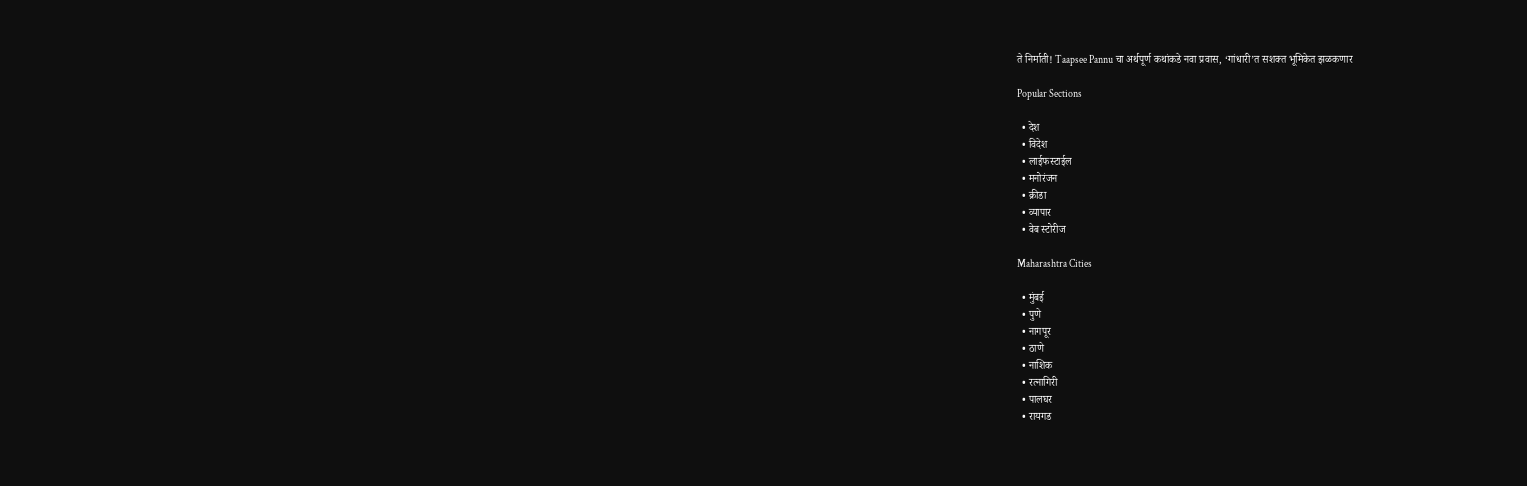ते निर्माती! Taapsee Pannu चा अर्थपूर्ण कथांकडे नवा प्रवास, ‘गांधारी’त सशक्त भूमिकेत झळकणार

Popular Sections

  • देश
  • विदेश
  • लाईफस्टाईल
  • मनोरंजन
  • क्रीडा
  • व्यापार
  • वेब स्टोरीज

Maharashtra Cities

  • मुंबई
  • पुणे
  • नागपूर
  • ठाणे
  • नाशिक
  • रत्नागिरी
  • पालघर
  • रायगड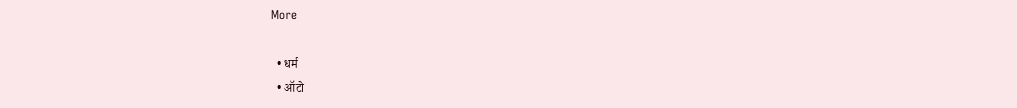More

  • धर्म
  • ऑटो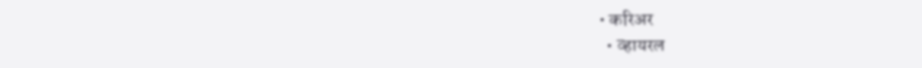• करिअर
  • व्हायरल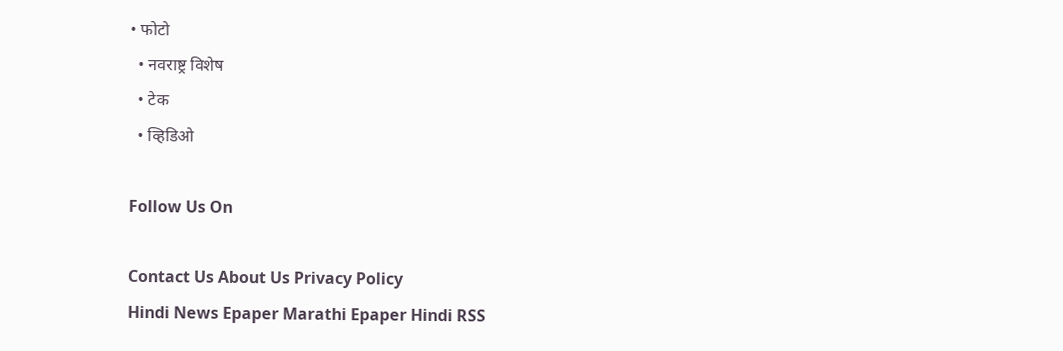• फोटो
  • नवराष्ट्र विशेष
  • टेक
  • व्हिडिओ

Follow Us On

Contact Us About Us Privacy Policy
Hindi News Epaper Marathi Epaper Hindi RSS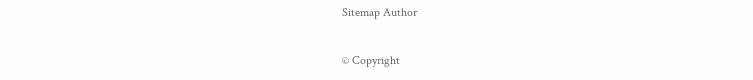Sitemap Author

© Copyright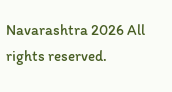Navarashtra 2026 All rights reserved.